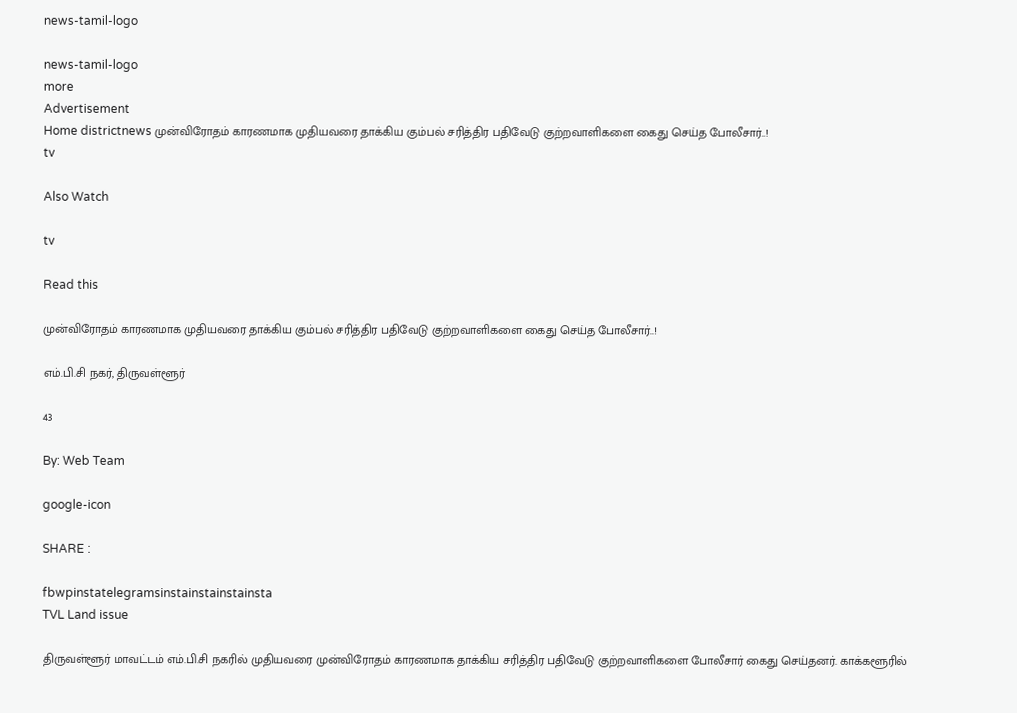news-tamil-logo

news-tamil-logo
more
Advertisement
Home districtnews முன்விரோதம் காரணமாக முதியவரை தாக்கிய கும்பல் சரித்திர பதிவேடு குற்றவாளிகளை கைது செய்த போலீசார்..!
tv

Also Watch

tv

Read this

முன்விரோதம் காரணமாக முதியவரை தாக்கிய கும்பல் சரித்திர பதிவேடு குற்றவாளிகளை கைது செய்த போலீசார்..!

எம்.பி.சி நகர், திருவள்ளூர்

43

By: Web Team

google-icon

SHARE :

fbwpinstatelegramsinstainstainstainsta
TVL Land issue

திருவள்ளூர் மாவட்டம் எம்.பி.சி நகரில் முதியவரை முன்விரோதம் காரணமாக தாக்கிய சரித்திர பதிவேடு குற்றவாளிகளை போலீசார் கைது செய்தனர். காக்களூரில்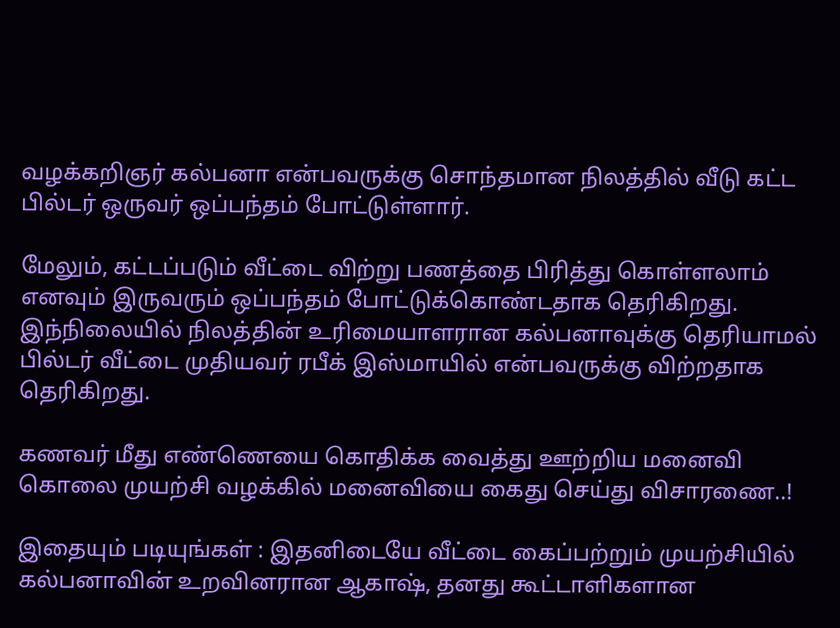வழக்கறிஞர் கல்பனா என்பவருக்கு சொந்தமான நிலத்தில் வீடு கட்ட பில்டர் ஒருவர் ஒப்பந்தம் போட்டுள்ளார்.

மேலும், கட்டப்படும் வீட்டை விற்று பணத்தை பிரித்து கொள்ளலாம் எனவும் இருவரும் ஒப்பந்தம் போட்டுக்கொண்டதாக தெரிகிறது. இந்நிலையில் நிலத்தின் உரிமையாளரான கல்பனாவுக்கு தெரியாமல் பில்டர் வீட்டை முதியவர் ரபீக் இஸ்மாயில் என்பவருக்கு விற்றதாக தெரிகிறது.

கணவர் மீது எண்ணெயை கொதிக்க வைத்து ஊற்றிய மனைவி கொலை முயற்சி வழக்கில் மனைவியை கைது செய்து விசாரணை..!

இதையும் படியுங்கள் : இதனிடையே வீட்டை கைப்பற்றும் முயற்சியில் கல்பனாவின் உறவினரான ஆகாஷ், தனது கூட்டாளிகளான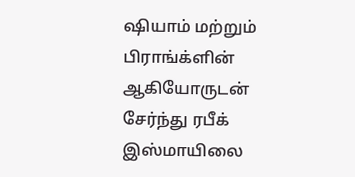ஷியாம் மற்றும் பிராங்க்ளின் ஆகியோருடன் சேர்ந்து ரபீக் இஸ்மாயிலை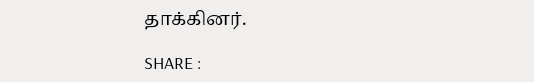தாக்கினர்.

SHARE :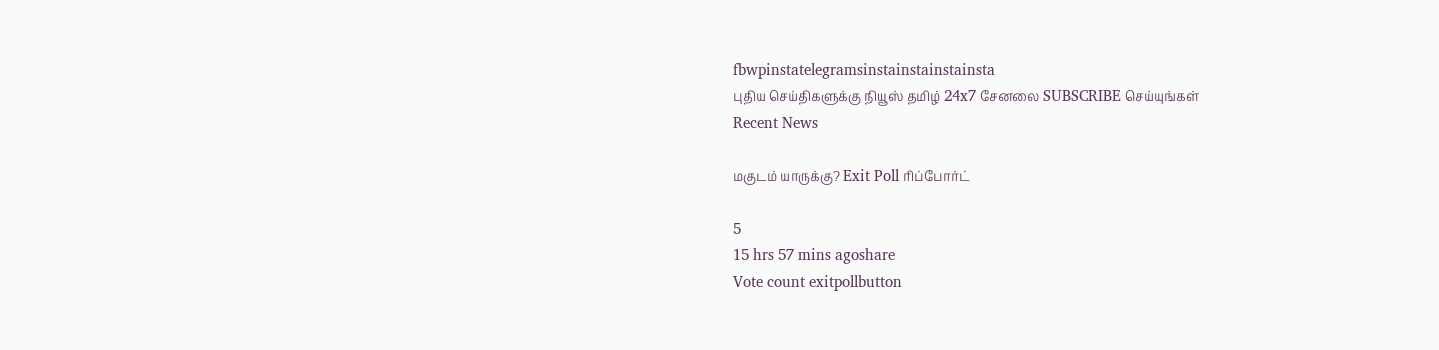fbwpinstatelegramsinstainstainstainsta
புதிய செய்திகளுக்கு நியூஸ் தமிழ் 24x7 சேனலை SUBSCRIBE செய்யுங்கள்
Recent News

மகுடம் யாருக்கு? Exit Poll ரிப்போர்ட்

5
15 hrs 57 mins agoshare
Vote count exitpollbutton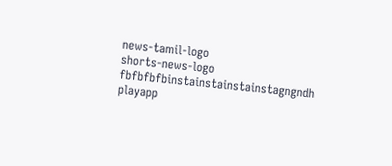news-tamil-logo
shorts-news-logo
fbfbfbfbinstainstainstainstagngndh
playapp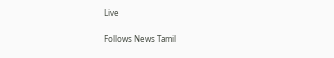Live

Follows News Tamil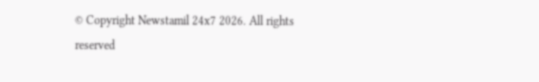© Copyright Newstamil 24x7 2026. All rights reserved